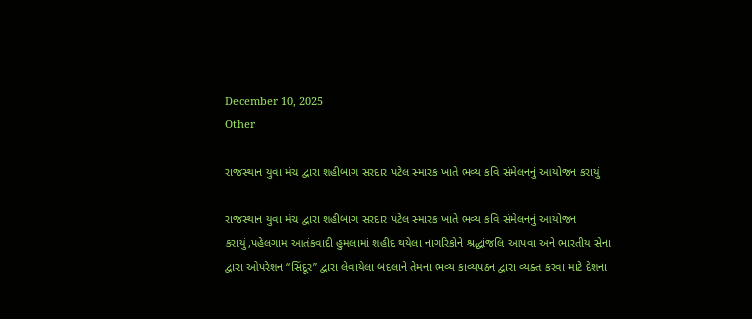December 10, 2025
Other

રાજસ્થાન યુવા મંચ દ્વારા શહીબાગ સરદાર પટેલ સ્મારક ખાતે ભવ્ય કવિ સંમેલનનું આયોજન કરાયું

રાજસ્થાન યુવા મંચ દ્વારા શહીબાગ સરદાર પટેલ સ્મારક ખાતે ભવ્ય કવિ સંમેલનનું આયોજન કરાયું,પહેલગામ આતંકવાદી હુમલામાં શહીદ થયેલા નાગરિકોને શ્રદ્ધાંજલિ આપવા અને ભારતીય સેના દ્વારા ઓપરેશન “સિંદૂર” દ્વારા લેવાયેલા બદલાને તેમના ભવ્ય કાવ્યપઠન દ્વારા વ્યક્ત કરવા માટે દેશના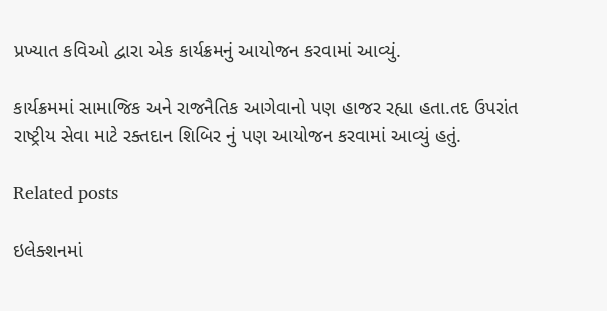પ્રખ્યાત કવિઓ દ્વારા એક કાર્યક્રમનું આયોજન કરવામાં આવ્યું.

કાર્યક્રમમાં સામાજિક અને રાજનૈતિક આગેવાનો પણ હાજર રહ્યા હતા.તદ ઉપરાંત રાષ્ટ્રીય સેવા માટે રક્તદાન શિબિર નું પણ આયોજન કરવામાં આવ્યું હતું.

Related posts

ઇલેક્શનમાં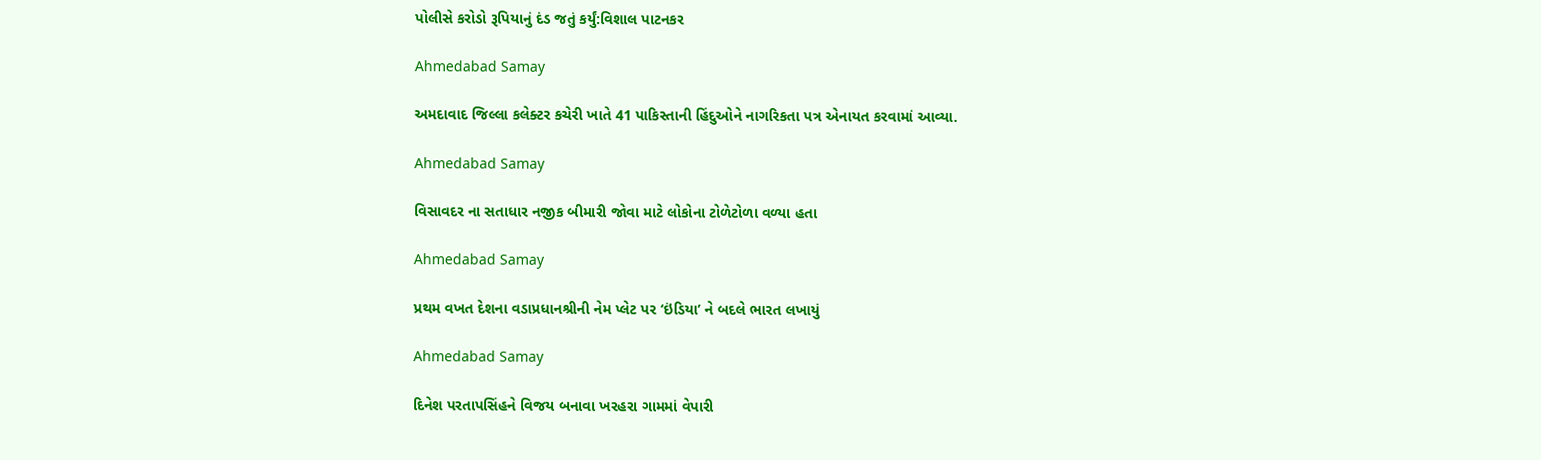પોલીસે કરોડો રૂપિયાનું દંડ જતું કર્યું:વિશાલ પાટનકર

Ahmedabad Samay

અમદાવાદ જિલ્લા કલેક્ટર કચેરી ખાતે 41 પાકિસ્તાની હિંદુઓને નાગરિકતા પત્ર એનાયત કરવામાં આવ્યા.

Ahmedabad Samay

વિસાવદર ના સતાધાર નજીક બીમારી જોવા માટે લોકોના ટોળેટોળા વળ્યા હતા

Ahmedabad Samay

પ્રથમ વખત દેશના વડાપ્રધાનશ્રીની નેમ પ્લેટ પર ‘ઇંડિયા’ ને બદલે ભારત લખાયું

Ahmedabad Samay

દિનેશ પરતાપસિંહને વિજય બનાવા ખરહરા ગામમાં વેપારી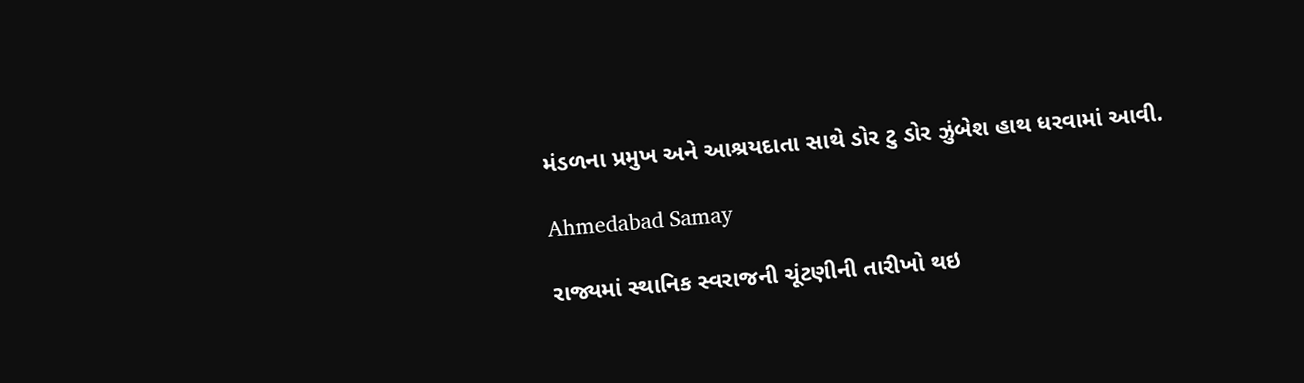મંડળના પ્રમુખ અને આશ્રયદાતા સાથે ડોર ટુ ડોર ઝુંબેશ હાથ ધરવામાં આવી.

Ahmedabad Samay

રાજ્યમાં સ્થાનિક સ્વરાજની ચૂંટણીની તારીખો થઇ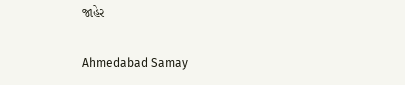જાહેર

Ahmedabad Samay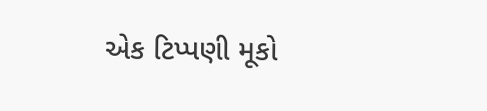એક ટિપ્પણી મૂકો